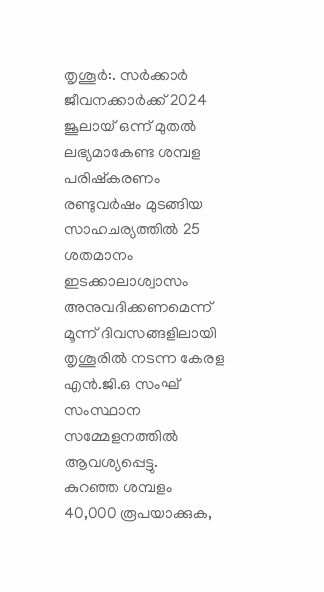തൃശൂർ:. സർക്കാർ ജീവനക്കാർക്ക് 2024 ജൂലായ് ഒന്ന് മുതൽ ലഭ്യമാകേണ്ട ശമ്പള പരിഷ്കരണം രണ്ടുവർഷം മുടങ്ങിയ സാഹചര്യത്തിൽ 25 ശതമാനം ഇടക്കാലാശ്വാസം അനുവദിക്കണമെന്ന് മൂന്ന് ദിവസങ്ങളിലായി തൃശൂരിൽ നടന്ന കേരള എൻ.ജി.ഒ സംഘ് സംസ്ഥാന സമ്മേളനത്തിൽ ആവശ്യപ്പെട്ടു.
കുറഞ്ഞ ശമ്പളം 40,000 രൂപയാക്കുക,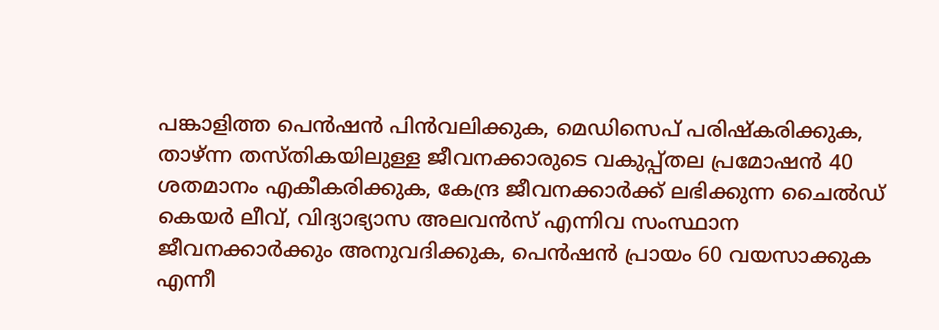പങ്കാളിത്ത പെൻഷൻ പിൻവലിക്കുക, മെഡിസെപ് പരിഷ്കരിക്കുക, താഴ്ന്ന തസ്തികയിലുള്ള ജീവനക്കാരുടെ വകുപ്പ്തല പ്രമോഷൻ 40 ശതമാനം എകീകരിക്കുക, കേന്ദ്ര ജീവനക്കാർക്ക് ലഭിക്കുന്ന ചൈൽഡ് കെയർ ലീവ്, വിദ്യാഭ്യാസ അലവൻസ് എന്നിവ സംസ്ഥാന ജീവനക്കാർക്കും അനുവദിക്കുക, പെൻഷൻ പ്രായം 60 വയസാക്കുക എന്നീ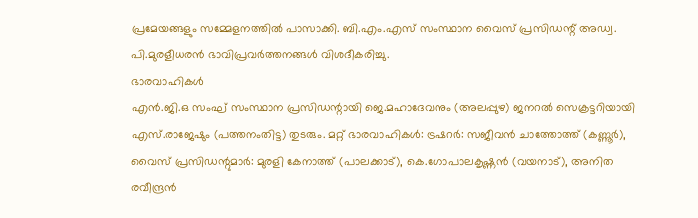പ്രമേയങ്ങളും സമ്മേളനത്തിൽ പാസാക്കി. ബി.എം.എസ് സംസ്ഥാന വൈസ് പ്രസിഡന്റ് അഡ്വ. പി.മുരളീധരൻ ഭാവിപ്രവർത്തനങ്ങൾ വിശദീകരിച്ചു.
ഭാരവാഹികൾ
എൻ.ജി.ഒ സംഘ് സംസ്ഥാന പ്രസിഡന്റായി ജെ.മഹാദേവനും (അലപ്പുഴ) ജനറൽ സെക്രട്ടറിയായി എസ്.രാജേഷും (പത്തനംതിട്ട) തുടരും. മറ്റ് ഭാരവാഹികൾ: ട്രഷറർ: സജീവൻ ചാത്തോത്ത് (കണ്ണൂർ), വൈസ് പ്രസിഡന്റുമാർ: മുരളി കേനാത്ത് (പാലക്കാട്), കെ.ഗോപാലകൃഷ്ണൻ (വയനാട്), അനിത രവീന്ദ്രൻ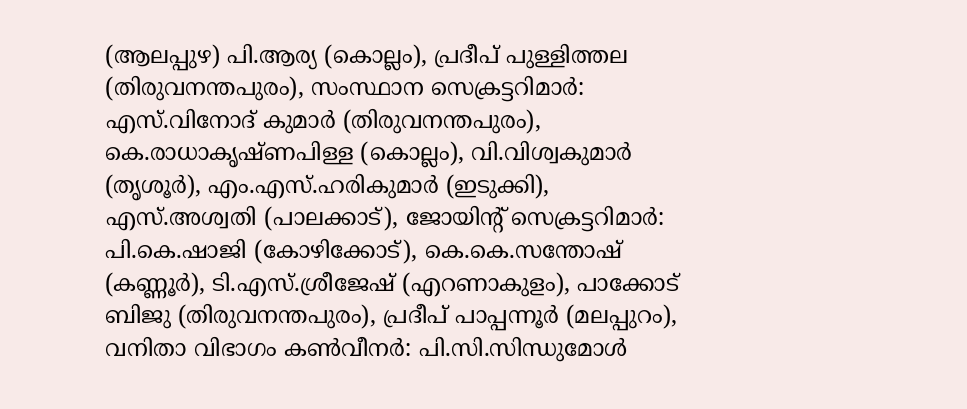(ആലപ്പുഴ) പി.ആര്യ (കൊല്ലം), പ്രദീപ് പുള്ളിത്തല (തിരുവനന്തപുരം), സംസ്ഥാന സെക്രട്ടറിമാർ: എസ്.വിനോദ് കുമാർ (തിരുവനന്തപുരം), കെ.രാധാകൃഷ്ണപിള്ള (കൊല്ലം), വി.വിശ്വകുമാർ (തൃശൂർ), എം.എസ്.ഹരികുമാർ (ഇടുക്കി), എസ്.അശ്വതി (പാലക്കാട്), ജോയിന്റ് സെക്രട്ടറിമാർ: പി.കെ.ഷാജി (കോഴിക്കോട്), കെ.കെ.സന്തോഷ് (കണ്ണൂർ), ടി.എസ്.ശ്രീജേഷ് (എറണാകുളം), പാക്കോട് ബിജു (തിരുവനന്തപുരം), പ്രദീപ് പാപ്പന്നൂർ (മലപ്പുറം), വനിതാ വിഭാഗം കൺവീനർ: പി.സി.സിന്ധുമോൾ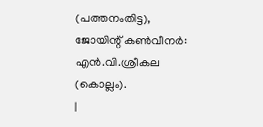(പത്തനംതിട്ട), ജോയിന്റ് കൺവീനർ: എൻ.വി.ശ്രീകല (കൊല്ലം).
|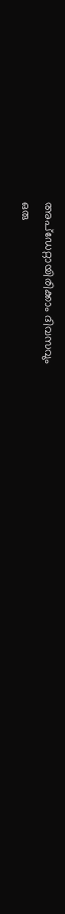അപ്ഡേറ്റായിരിക്കാം ദിവസവും
ഒരു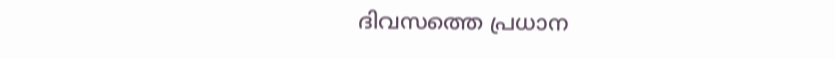ദിവസത്തെ പ്രധാന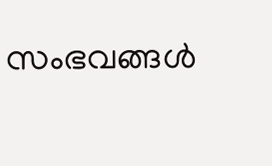സംഭവങ്ങൾ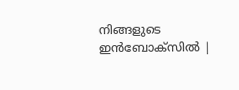നിങ്ങളുടെ ഇൻബോക്സിൽ |